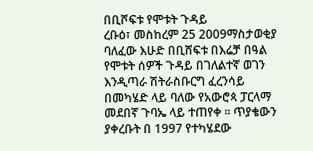በቢሾፍቱ የሞቱት ጉዳይ
ረቡዕ፣ መስከረም 25 2009ማስታወቂያ
ባለፈው እሁድ በቢሸፍቱ በእሬቻ በዓል የሞቱት ሰዎች ጉዳይ በገለልተኛ ወገን እንዲጣራ ሽትራስቡርግ ፈረንሳይ በመካሄድ ላይ ባለው የአውሮጳ ፓርላማ መደበኛ ጉባኤ ላይ ተጠየቀ ። ጥያቄውን ያቀረቡት በ 1997 የተካሄደው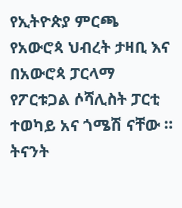የኢትዮጵያ ምርጫ የአውሮጳ ህብረት ታዛቢ እና በአውሮጳ ፓርላማ የፖርቱጋል ሶሻሊስት ፓርቲ ተወካይ አና ጎሜሽ ናቸው ። ትናንት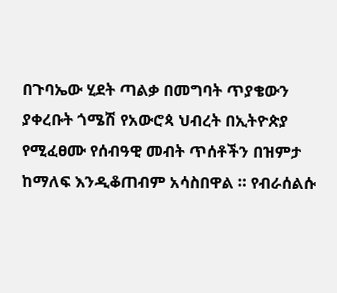በጉባኤው ሂደት ጣልቃ በመግባት ጥያቄውን ያቀረቡት ጎሜሽ የአውሮጳ ህብረት በኢትዮጵያ የሚፈፀሙ የሰብዓዊ መብት ጥሰቶችን በዝምታ ከማለፍ እንዲቆጠብም አሳስበዋል ። የብራሰልሱ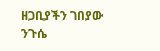ዘጋቢያችን ገበያው ንጉሴ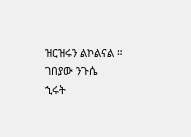ዝርዝሩን ልኮልናል ።
ገበያው ንጉሴ
ኂሩት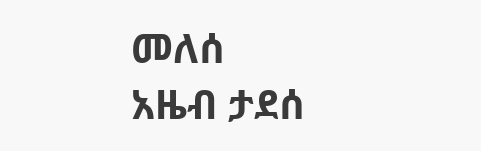መለሰ
አዜብ ታደሰ